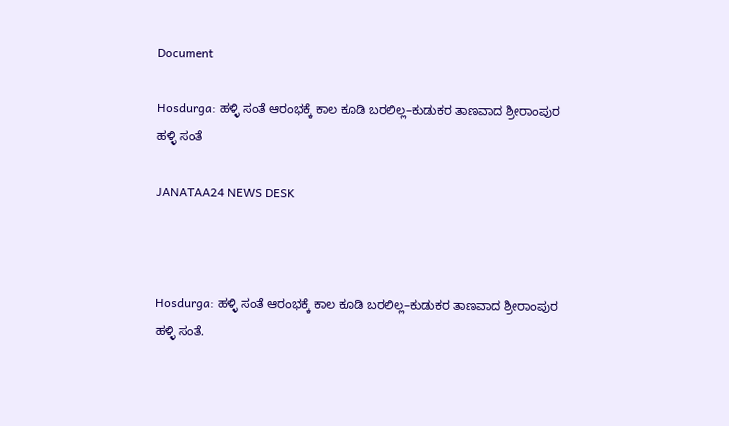Document

Hosdurga: ಹಳ್ಳಿ ಸಂತೆ ಆರಂಭಕ್ಕೆ ಕಾಲ ಕೂಡಿ ಬರಲಿಲ್ಲ–ಕುಡುಕರ ತಾಣವಾದ ಶ್ರೀರಾಂಪುರ ಹಳ್ಳಿ ಸಂತೆ

JANATAA24 NEWS DESK



Hosdurga: ಹಳ್ಳಿ ಸಂತೆ ಆರಂಭಕ್ಕೆ ಕಾಲ ಕೂಡಿ ಬರಲಿಲ್ಲ–ಕುಡುಕರ ತಾಣವಾದ ಶ್ರೀರಾಂಪುರ ಹಳ್ಳಿ ಸಂತೆ.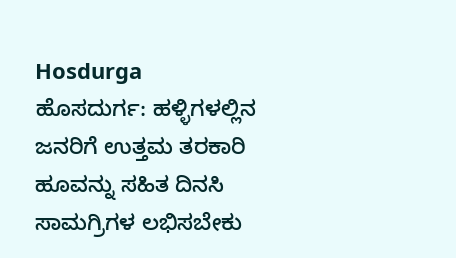Hosdurga
ಹೊಸದುರ್ಗ: ಹಳ್ಳಿಗಳಲ್ಲಿನ ಜನರಿಗೆ ಉತ್ತಮ ತರಕಾರಿ ಹೂವನ್ನು ಸಹಿತ ದಿನಸಿ ಸಾಮಗ್ರಿಗಳ ಲಭಿಸಬೇಕು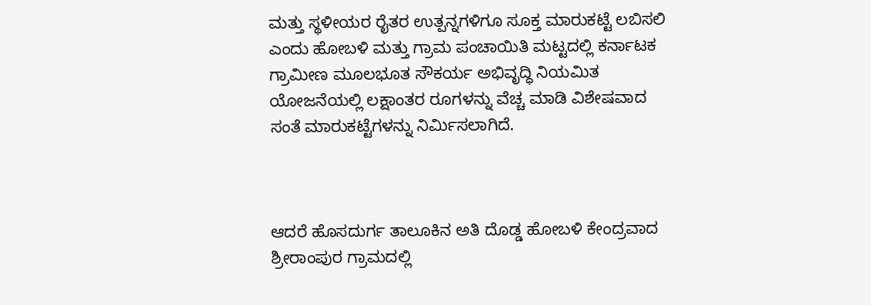ಮತ್ತು ಸ್ಥಳೀಯರ ರೈತರ ಉತ್ಪನ್ನಗಳಿಗೂ ಸೂಕ್ತ ಮಾರುಕಟ್ಟೆ ಲಬಿಸಲಿ ಎಂದು ಹೋಬಳಿ ಮತ್ತು ಗ್ರಾಮ ಪಂಚಾಯಿತಿ ಮಟ್ಟದಲ್ಲಿ ಕರ್ನಾಟಕ ಗ್ರಾಮೀಣ ಮೂಲಭೂತ ಸೌಕರ್ಯ ಅಭಿವೃದ್ಧಿ ನಿಯಮಿತ ಯೋಜನೆಯಲ್ಲಿ ಲಕ್ಷಾಂತರ ರೂಗಳನ್ನು ವೆಚ್ಚ ಮಾಡಿ ವಿಶೇಷವಾದ ಸಂತೆ ಮಾರುಕಟ್ಟೆಗಳನ್ನು ನಿರ್ಮಿಸಲಾಗಿದೆ.



ಆದರೆ ಹೊಸದುರ್ಗ ತಾಲೂಕಿನ ಅತಿ ದೊಡ್ಡ ಹೋಬಳಿ ಕೇಂದ್ರವಾದ ಶ್ರೀರಾಂಪುರ ಗ್ರಾಮದಲ್ಲಿ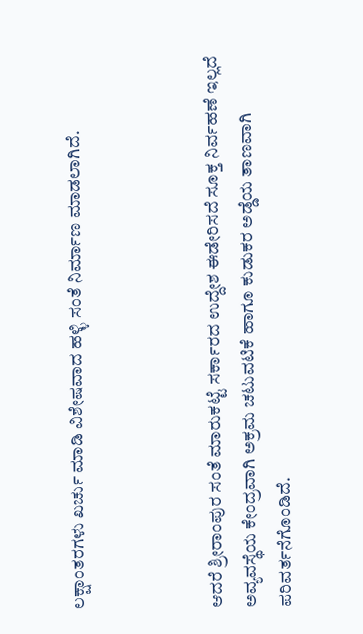ಲಕ್ಷಾಂತರಗಳು ಖರ್ಚು ಮಾಡಿ ವಿಶೇಷವಾದ ಹಳ್ಳಿ ಸಂತೆ ನಿರ್ಮಾಣ ಮಾಡಲಾಗಿದೆ.



ಆದರೆ ಶ್ರೀರಾಂಪುರ ಸಂತೆ ಮಾರುಕಟ್ಟೆ ಸರ್ಕಾರದ ಉದ್ದೇಶ ಈಡೇರಿಸದೆ ಸೂಕ್ತ ನಿರ್ವಹಣೆ ಇಲ್ಲದೆ ಅವ್ಯವಸ್ಥೆಯ ಕೇಂದ್ರವಾಗಿ ಅಕ್ರಮ ಚಟುವಟಿಕೆ ಹಾಗೂ ಕುಡುಕರ ಅಡ್ಡೆಯ ತಾಣವಾಗಿ ಪರಿವರ್ತನೆಗೊಂಡಿದೆ.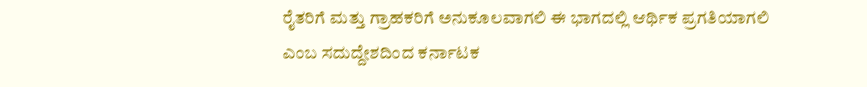ರೈತರಿಗೆ ಮತ್ತು ಗ್ರಾಹಕರಿಗೆ ಅನುಕೂಲವಾಗಲಿ ಈ ಭಾಗದಲ್ಲಿ ಆರ್ಥಿಕ ಪ್ರಗತಿಯಾಗಲಿ ಎಂಬ ಸದುದ್ದೇಶದಿಂದ ಕರ್ನಾಟಕ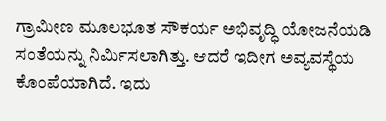ಗ್ರಾಮೀಣ ಮೂಲಭೂತ ಸೌಕರ್ಯ ಅಭಿವೃದ್ಧಿ ಯೋಜನೆಯಡಿ ಸಂತೆಯನ್ನು ನಿರ್ಮಿಸಲಾಗಿತ್ತು. ಆದರೆ ಇದೀಗ ಅವ್ಯವಸ್ಥೆಯ ಕೊಂಪೆಯಾಗಿದೆ. ಇದು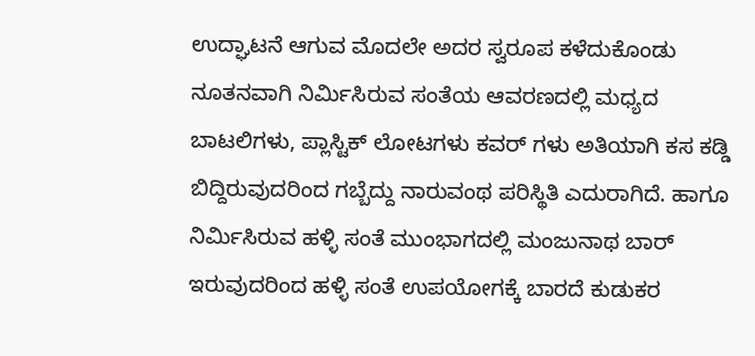ಉದ್ಘಾಟನೆ ಆಗುವ ಮೊದಲೇ ಅದರ ಸ್ವರೂಪ ಕಳೆದುಕೊಂಡು ನೂತನವಾಗಿ ನಿರ್ಮಿಸಿರುವ ಸಂತೆಯ ಆವರಣದಲ್ಲಿ ಮಧ್ಯದ ಬಾಟಲಿಗಳು, ಪ್ಲಾಸ್ಟಿಕ್ ಲೋಟಗಳು ಕವರ್ ಗಳು ಅತಿಯಾಗಿ ಕಸ ಕಡ್ಡಿ ಬಿದ್ದಿರುವುದರಿಂದ ಗಬ್ಬೆದ್ದು ನಾರುವಂಥ ಪರಿಸ್ಥಿತಿ ಎದುರಾಗಿದೆ. ಹಾಗೂ ನಿರ್ಮಿಸಿರುವ ಹಳ್ಳಿ ಸಂತೆ ಮುಂಭಾಗದಲ್ಲಿ ಮಂಜುನಾಥ ಬಾರ್ ಇರುವುದರಿಂದ ಹಳ್ಳಿ ಸಂತೆ ಉಪಯೋಗಕ್ಕೆ ಬಾರದೆ ಕುಡುಕರ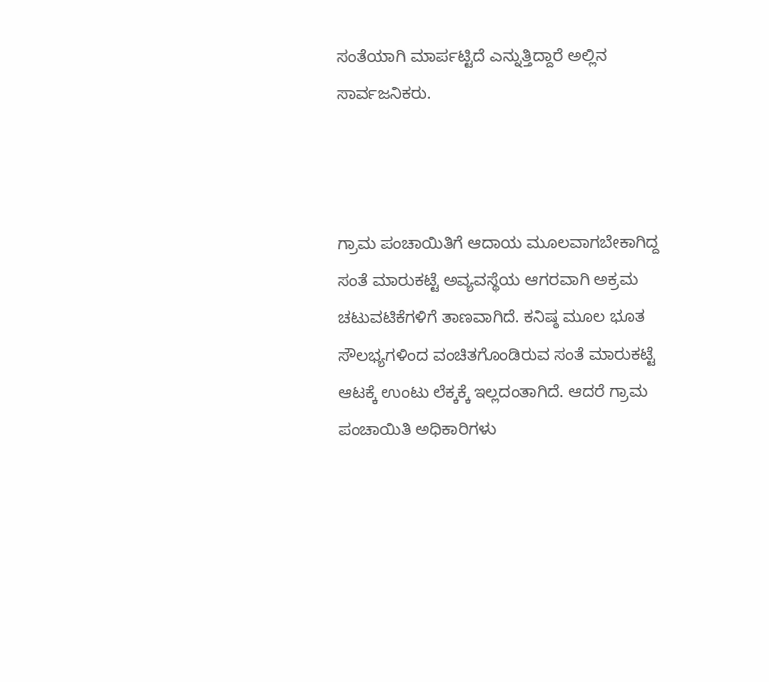ಸಂತೆಯಾಗಿ ಮಾರ್ಪಟ್ಟಿದೆ ಎನ್ನುತ್ತಿದ್ದಾರೆ ಅಲ್ಲಿನ ಸಾರ್ವಜನಿಕರು.



ಗ್ರಾಮ ಪಂಚಾಯಿತಿಗೆ ಆದಾಯ ಮೂಲವಾಗಬೇಕಾಗಿದ್ದ ಸಂತೆ ಮಾರುಕಟ್ಟೆ ಅವ್ಯವಸ್ಥೆಯ ಆಗರವಾಗಿ ಅಕ್ರಮ ಚಟುವಟಿಕೆಗಳಿಗೆ ತಾಣವಾಗಿದೆ. ಕನಿಷ್ಠ ಮೂಲ ಭೂತ ಸೌಲಭ್ಯಗಳಿಂದ ವಂಚಿತಗೊಂಡಿರುವ ಸಂತೆ ಮಾರುಕಟ್ಟೆ ಆಟಕ್ಕೆ ಉಂಟು ಲೆಕ್ಕಕ್ಕೆ ಇಲ್ಲದಂತಾಗಿದೆ. ಆದರೆ ಗ್ರಾಮ ಪಂಚಾಯಿತಿ ಅಧಿಕಾರಿಗಳು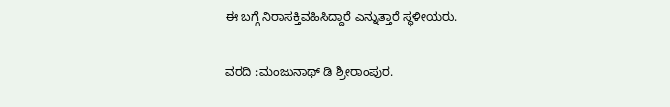ಈ ಬಗ್ಗೆ ನಿರಾಸಕ್ತಿವಹಿಸಿದ್ದಾರೆ ಎನ್ನುತ್ತಾರೆ ಸ್ಥಳೀಯರು.

ವರದಿ :ಮಂಜುನಾಥ್ ಡಿ ಶ್ರೀರಾಂಪುರ.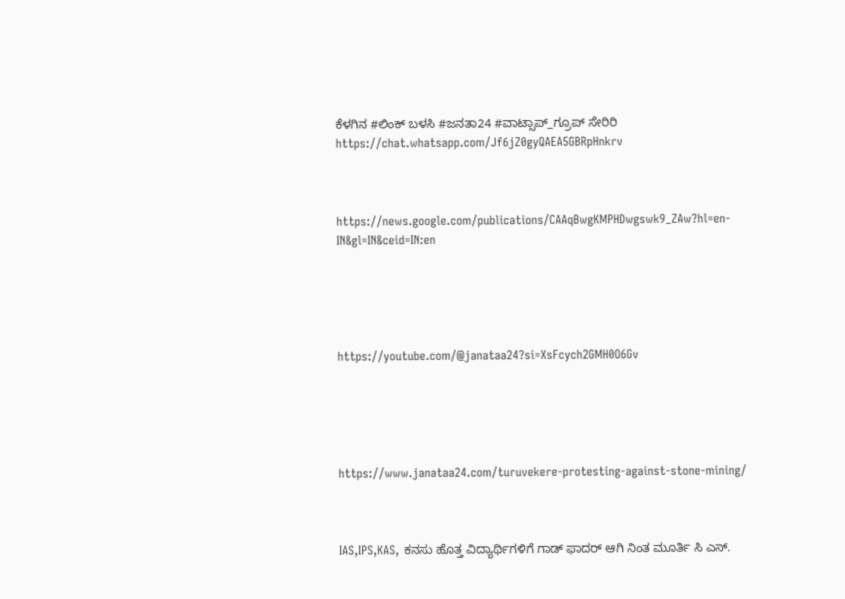ಕೆಳಗಿನ #ಲಿಂಕ್ ಬಳಸಿ #ಜನತಾ24 #ವಾಟ್ಸಾಪ್_ಗ್ರೂಪ್ ಸೇರಿರಿ https://chat.whatsapp.com/Jf6jZ0gyQAEA5GBRpHnkrv



https://news.google.com/publications/CAAqBwgKMPHDwgswk9_ZAw?hl=en-IN&gl=IN&ceid=IN:en





https://youtube.com/@janataa24?si=XsFcych2GMH0O6Gv





https://www.janataa24.com/turuvekere-protesting-against-stone-mining/



IAS,IPS,KAS, ಕನಸು ಹೊತ್ತ ವಿದ್ಯಾರ್ಥಿಗಳಿಗೆ ಗಾಡ್ ಫಾದರ್ ಆಗಿ ನಿಂತ ಮೂರ್ತಿ ಸಿ ಎಸ್.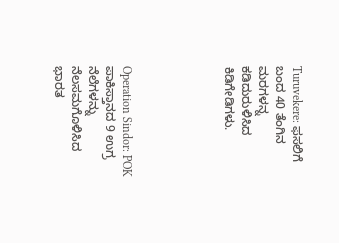Turuvekere: ಫಸಲಿಗೆ ಬಂದ 40 ತೆಂಗಿನ ಮರಗಳನ್ನ ಕಡಿದುರುಳಿಸಿದ ಕಿಡಿಗೇಡಿಗಳು.





Operation Sindor: POK ಪಾಕಿಸ್ತಾನದ 9 ಉಗ್ರ ನೆಲೆಗಳನ್ನು ನೆಲಸಮಗೊಳಿಸಿದ ಭಾರತ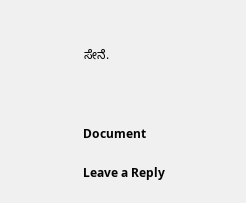ಸೇನೆ.



Document

Leave a Reply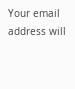Your email address will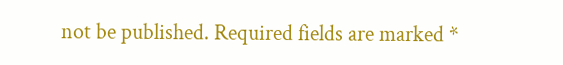not be published. Required fields are marked *